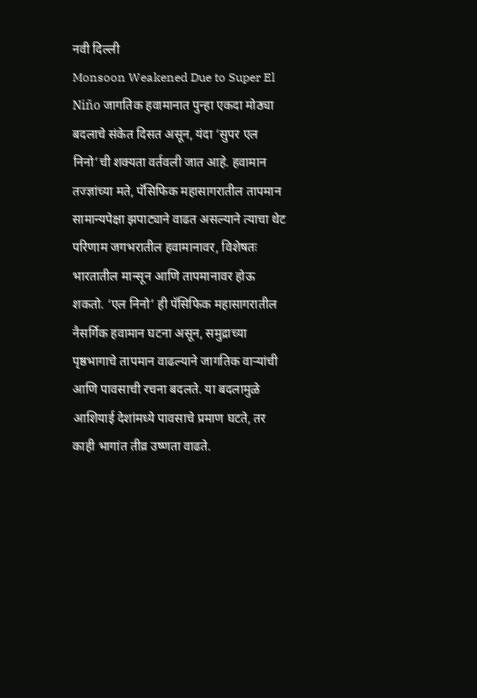नवी दिल्ली
Monsoon Weakened Due to Super El Niño जागतिक हवामानात पुन्हा एकदा मोठ्या बदलाचे संकेत दिसत असून, यंदा ‘सुपर एल निनो’ची शक्यता वर्तवली जात आहे. हवामान तज्ज्ञांच्या मते, पॅसिफिक महासागरातील तापमान सामान्यपेक्षा झपाट्याने वाढत असल्याने त्याचा थेट परिणाम जगभरातील हवामानावर, विशेषतः भारतातील मान्सून आणि तापमानावर होऊ शकतो. ‘एल निनो’ ही पॅसिफिक महासागरातील नैसर्गिक हवामान घटना असून, समुद्राच्या पृष्ठभागाचे तापमान वाढल्याने जागतिक वाऱ्यांची आणि पावसाची रचना बदलते. या बदलामुळे आशियाई देशांमध्ये पावसाचे प्रमाण घटते, तर काही भागांत तीव्र उष्णता वाढते.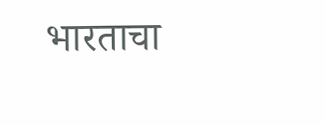भारताचा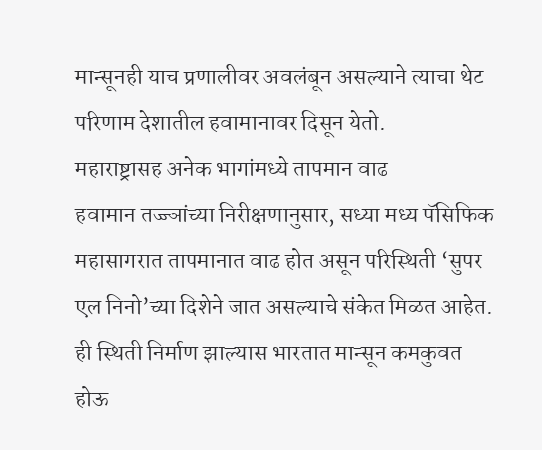मान्सूनही याच प्रणालीवर अवलंबून असल्याने त्याचा थेट परिणाम देशातील हवामानावर दिसून येतो.
महाराष्ट्रासह अनेक भागांमध्ये तापमान वाढ
हवामान तज्ज्ञांच्या निरीक्षणानुसार, सध्या मध्य पॅसिफिक महासागरात तापमानात वाढ होत असून परिस्थिती ‘सुपर एल निनो’च्या दिशेने जात असल्याचे संकेत मिळत आहेत. ही स्थिती निर्माण झाल्यास भारतात मान्सून कमकुवत होऊ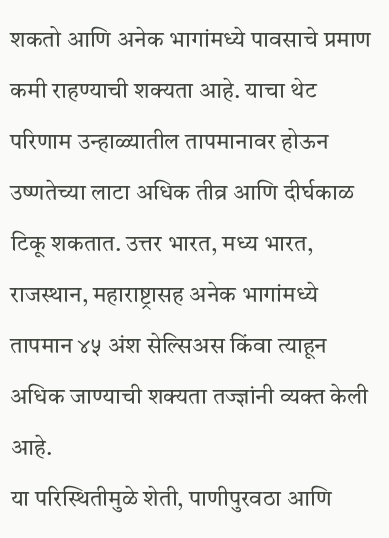शकतो आणि अनेक भागांमध्ये पावसाचे प्रमाण कमी राहण्याची शक्यता आहे. याचा थेट परिणाम उन्हाळ्यातील तापमानावर होऊन उष्णतेच्या लाटा अधिक तीव्र आणि दीर्घकाळ टिकू शकतात. उत्तर भारत, मध्य भारत, राजस्थान, महाराष्ट्रासह अनेक भागांमध्ये तापमान ४५ अंश सेल्सिअस किंवा त्याहून अधिक जाण्याची शक्यता तज्ज्ञांनी व्यक्त केली आहे.
या परिस्थितीमुळे शेती, पाणीपुरवठा आणि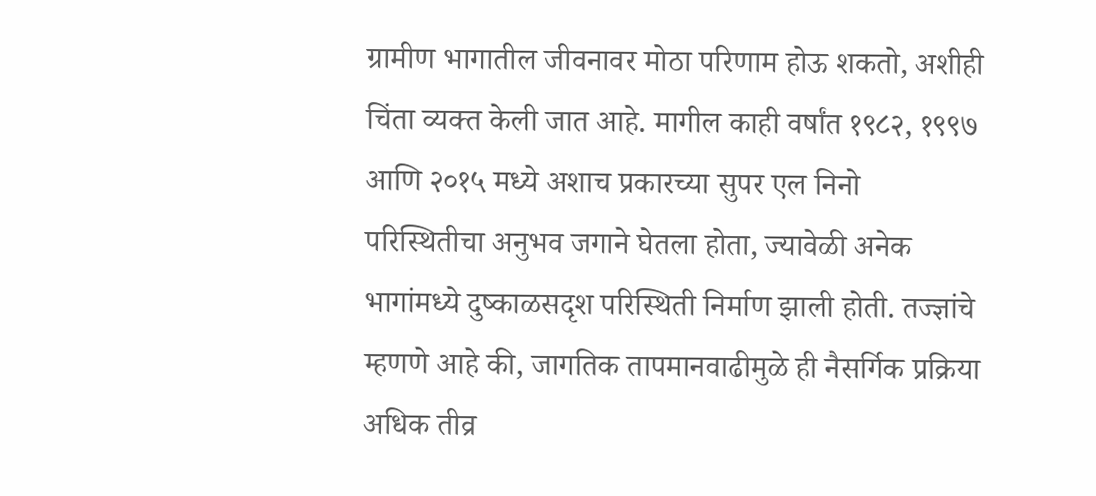ग्रामीण भागातील जीवनावर मोठा परिणाम होऊ शकतो, अशीही चिंता व्यक्त केली जात आहे. मागील काही वर्षांत १९८२, १९९७ आणि २०१५ मध्ये अशाच प्रकारच्या सुपर एल निनो परिस्थितीचा अनुभव जगाने घेतला होता, ज्यावेळी अनेक भागांमध्ये दुष्काळसदृश परिस्थिती निर्माण झाली होती. तज्ज्ञांचे म्हणणे आहे की, जागतिक तापमानवाढीमुळे ही नैसर्गिक प्रक्रिया अधिक तीव्र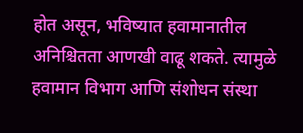होत असून, भविष्यात हवामानातील अनिश्चितता आणखी वाढू शकते. त्यामुळे हवामान विभाग आणि संशोधन संस्था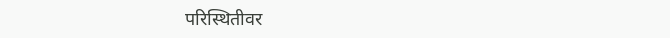परिस्थितीवर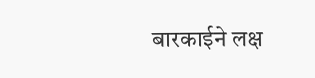बारकाईने लक्ष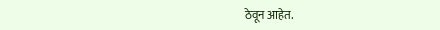ठेवून आहेत.